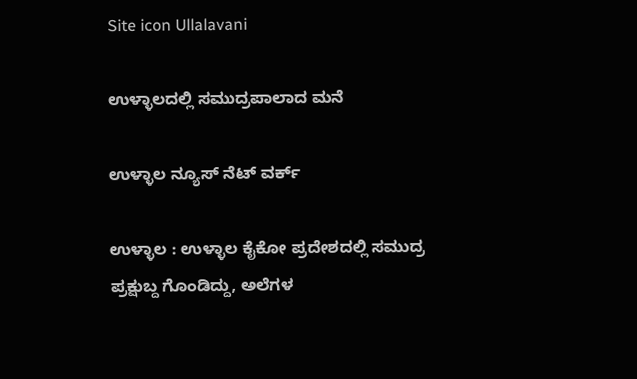Site icon Ullalavani

ಉಳ್ಳಾಲದಲ್ಲಿ ಸಮುದ್ರಪಾಲಾದ ಮನೆ

ಉಳ್ಳಾಲ ನ್ಯೂಸ್ ನೆಟ್ ವರ್ಕ್

ಉಳ್ಳಾಲ : ಉಳ್ಳಾಲ ಕೈಕೋ ಪ್ರದೇಶದಲ್ಲಿ ಸಮುದ್ರ ಪ್ರಕ್ಷುಬ್ದ ಗೊಂಡಿದ್ದು, ಅಲೆಗಳ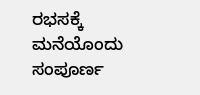ರಭಸಕ್ಕೆ ಮನೆಯೊಂದು ಸಂಪೂರ್ಣ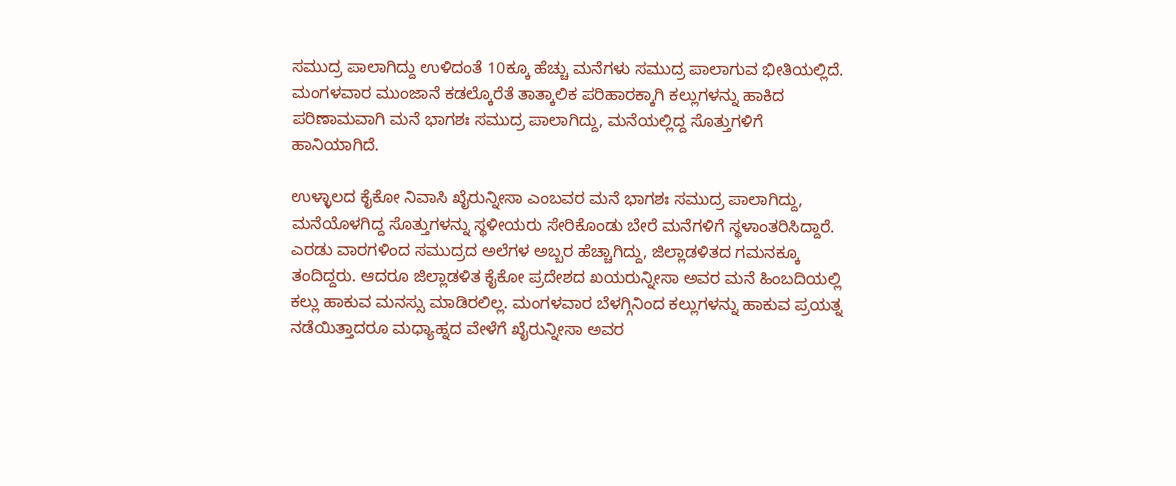ಸಮುದ್ರ ಪಾಲಾಗಿದ್ದು ಉಳಿದಂತೆ 10ಕ್ಕೂ ಹೆಚ್ಚು ಮನೆಗಳು ಸಮುದ್ರ ಪಾಲಾಗುವ ಭೀತಿಯಲ್ಲಿದೆ. ಮಂಗಳವಾರ ಮುಂಜಾನೆ ಕಡಲ್ಕೊರೆತೆ ತಾತ್ಕಾಲಿಕ ಪರಿಹಾರಕ್ಕಾಗಿ ಕಲ್ಲುಗಳನ್ನು ಹಾಕಿದ ಪರಿಣಾಮವಾಗಿ ಮನೆ ಭಾಗಶಃ ಸಮುದ್ರ ಪಾಲಾಗಿದ್ದು, ಮನೆಯಲ್ಲಿದ್ದ ಸೊತ್ತುಗಳಿಗೆ ಹಾನಿಯಾಗಿದೆ.

ಉಳ್ಳಾಲದ ಕೈಕೋ ನಿವಾಸಿ ಖೈರುನ್ನೀಸಾ ಎಂಬವರ ಮನೆ ಭಾಗಶಃ ಸಮುದ್ರ ಪಾಲಾಗಿದ್ದು, ಮನೆಯೊಳಗಿದ್ದ ಸೊತ್ತುಗಳನ್ನು ಸ್ಥಳೀಯರು ಸೇರಿಕೊಂಡು ಬೇರೆ ಮನೆಗಳಿಗೆ ಸ್ಥಳಾಂತರಿಸಿದ್ದಾರೆ. ಎರಡು ವಾರಗಳಿಂದ ಸಮುದ್ರದ ಅಲೆಗಳ ಅಬ್ಬರ ಹೆಚ್ಚಾಗಿದ್ದು, ಜಿಲ್ಲಾಡಳಿತದ ಗಮನಕ್ಕೂ ತಂದಿದ್ದರು. ಆದರೂ ಜಿಲ್ಲಾಡಳಿತ ಕೈಕೋ ಪ್ರದೇಶದ ಖಯರುನ್ನೀಸಾ ಅವರ ಮನೆ ಹಿಂಬದಿಯಲ್ಲಿ ಕಲ್ಲು ಹಾಕುವ ಮನಸ್ಸು ಮಾಡಿರಲಿಲ್ಲ. ಮಂಗಳವಾರ ಬೆಳಗ್ಗಿನಿಂದ ಕಲ್ಲುಗಳನ್ನು ಹಾಕುವ ಪ್ರಯತ್ನ ನಡೆಯಿತ್ತಾದರೂ ಮಧ್ಯಾಹ್ನದ ವೇಳೆಗೆ ಖೈರುನ್ನೀಸಾ ಅವರ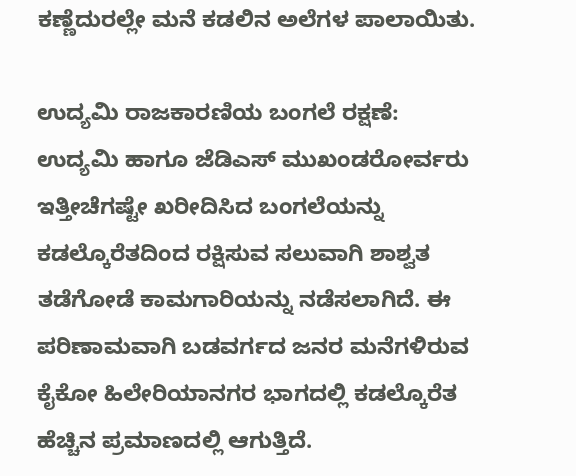ಕಣ್ಣೆದುರಲ್ಲೇ ಮನೆ ಕಡಲಿನ ಅಲೆಗಳ ಪಾಲಾಯಿತು.

ಉದ್ಯಮಿ ರಾಜಕಾರಣಿಯ ಬಂಗಲೆ ರಕ್ಷಣೆ:
ಉದ್ಯಮಿ ಹಾಗೂ ಜೆಡಿಎಸ್ ಮುಖಂಡರೋರ್ವರು ಇತ್ತೀಚೆಗಷ್ಟೇ ಖರೀದಿಸಿದ ಬಂಗಲೆಯನ್ನು ಕಡಲ್ಕೊರೆತದಿಂದ ರಕ್ಷಿಸುವ ಸಲುವಾಗಿ ಶಾಶ್ವತ ತಡೆಗೋಡೆ ಕಾಮಗಾರಿಯನ್ನು ನಡೆಸಲಾಗಿದೆ. ಈ ಪರಿಣಾಮವಾಗಿ ಬಡವರ್ಗದ ಜನರ ಮನೆಗಳಿರುವ ಕೈಕೋ ಹಿಲೇರಿಯಾನಗರ ಭಾಗದಲ್ಲಿ ಕಡಲ್ಕೊರೆತ ಹೆಚ್ಚಿನ ಪ್ರಮಾಣದಲ್ಲಿ ಆಗುತ್ತಿದೆ.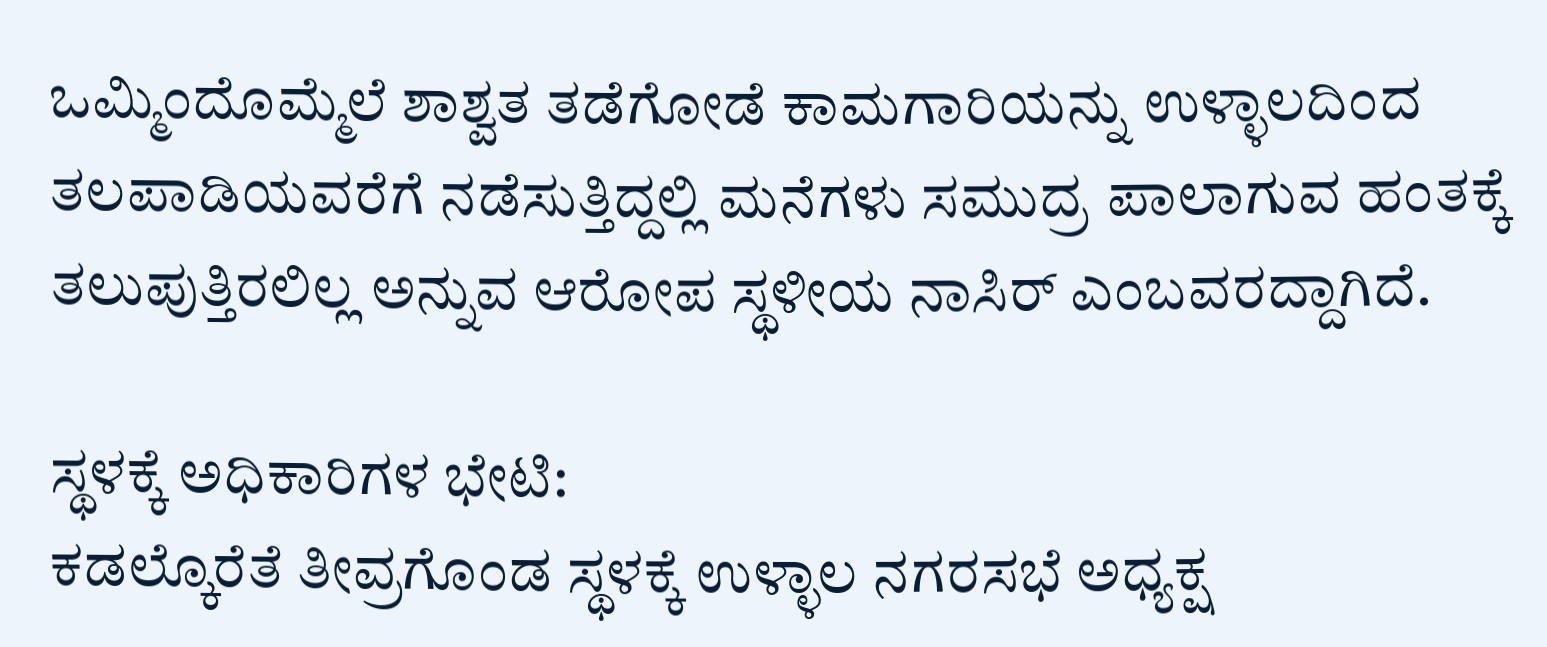ಒಮ್ಮಿಂದೊಮ್ಮೆಲೆ ಶಾಶ್ವತ ತಡೆಗೋಡೆ ಕಾಮಗಾರಿಯನ್ನು ಉಳ್ಳಾಲದಿಂದ ತಲಪಾಡಿಯವರೆಗೆ ನಡೆಸುತ್ತಿದ್ದಲ್ಲಿ ಮನೆಗಳು ಸಮುದ್ರ ಪಾಲಾಗುವ ಹಂತಕ್ಕೆ ತಲುಪುತ್ತಿರಲಿಲ್ಲ ಅನ್ನುವ ಆರೋಪ ಸ್ಥಳೀಯ ನಾಸಿರ್ ಎಂಬವರದ್ದಾಗಿದೆ.

ಸ್ಥಳಕ್ಕೆ ಅಧಿಕಾರಿಗಳ ಭೇಟಿ:
ಕಡಲ್ಕೊರೆತೆ ತೀವ್ರಗೊಂಡ ಸ್ಥಳಕ್ಕೆ ಉಳ್ಳಾಲ ನಗರಸಭೆ ಅಧ್ಯಕ್ಷ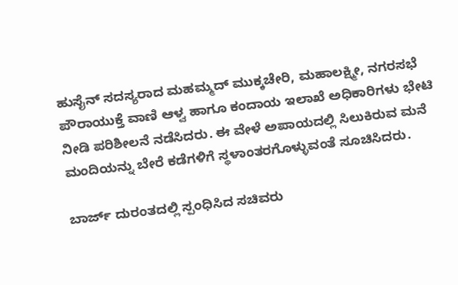ಹುಸೈನ್ ಸದಸ್ಯರಾದ ಮಹಮ್ಮದ್ ಮುಕ್ಕಚೇರಿ, ಮಹಾಲಕ್ಷ್ಮೀ, ನಗರಸಭೆ ಪೌರಾಯುಕ್ತೆ ವಾಣಿ ಆಳ್ವ ಹಾಗೂ ಕಂದಾಯ ಇಲಾಖೆ ಅಧಿಕಾರಿಗಳು ಭೇಟಿ ನೀಡಿ ಪರಿಶೀಲನೆ ನಡೆಸಿದರು. ಈ ವೇಳೆ ಅಪಾಯದಲ್ಲಿ ಸಿಲುಕಿರುವ ಮನೆ ಮಂದಿಯನ್ನು ಬೇರೆ ಕಡೆಗಳಿಗೆ ಸ್ಥಳಾಂತರಗೊಳ್ಳುವಂತೆ ಸೂಚಿಸಿದರು.

ಬಾರ್ಜ್ ದುರಂತದಲ್ಲಿ ಸ್ಪಂಧಿಸಿದ ಸಚಿವರು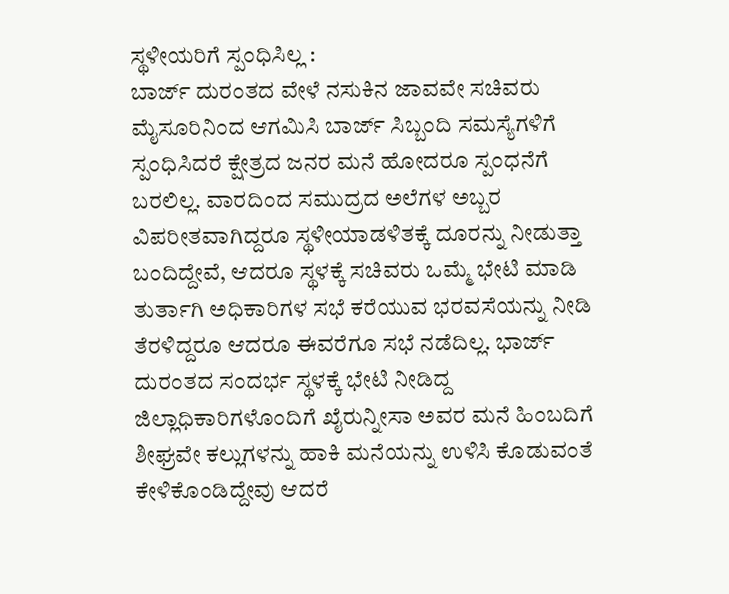ಸ್ಥಳೀಯರಿಗೆ ಸ್ಪಂಧಿಸಿಲ್ಲ :
ಬಾರ್ಜ್ ದುರಂತದ ವೇಳೆ ನಸುಕಿನ ಜಾವವೇ ಸಚಿವರು ಮೈಸೂರಿನಿಂದ ಆಗಮಿಸಿ ಬಾರ್ಜ್ ಸಿಬ್ಬಂದಿ ಸಮಸ್ಯೆಗಳಿಗೆ ಸ್ಪಂಧಿಸಿದರೆ ಕ್ಷೇತ್ರದ ಜನರ ಮನೆ ಹೋದರೂ ಸ್ಪಂಧನೆಗೆ ಬರಲಿಲ್ಲ. ವಾರದಿಂದ ಸಮುದ್ರದ ಅಲೆಗಳ ಅಬ್ಬರ ವಿಪರೀತವಾಗಿದ್ದರೂ ಸ್ಥಳೀಯಾಡಳಿತಕ್ಕೆ ದೂರನ್ನು ನೀಡುತ್ತಾ ಬಂದಿದ್ದೇವೆ, ಆದರೂ ಸ್ಥಳಕ್ಕೆ ಸಚಿವರು ಒಮ್ಮೆ ಭೇಟಿ ಮಾಡಿ ತುರ್ತಾಗಿ ಅಧಿಕಾರಿಗಳ ಸಭೆ ಕರೆಯುವ ಭರವಸೆಯನ್ನು ನೀಡಿ ತೆರಳಿದ್ದರೂ ಆದರೂ ಈವರೆಗೂ ಸಭೆ ನಡೆದಿಲ್ಲ. ಭಾರ್ಜ್ ದುರಂತದ ಸಂದರ್ಭ ಸ್ಥಳಕ್ಕೆ ಭೇಟಿ ನೀಡಿದ್ದ ಜಿಲ್ಲಾಧಿಕಾರಿಗಳೊಂದಿಗೆ ಖೈರುನ್ನೀಸಾ ಅವರ ಮನೆ ಹಿಂಬದಿಗೆ ಶೀಘ್ರವೇ ಕಲ್ಲುಗಳನ್ನು ಹಾಕಿ ಮನೆಯನ್ನು ಉಳಿಸಿ ಕೊಡುವಂತೆ ಕೇಳಿಕೊಂಡಿದ್ದೇವು ಆದರೆ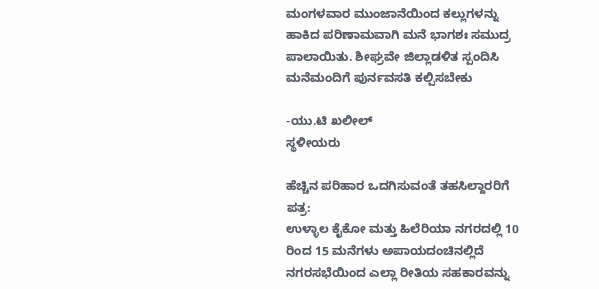ಮಂಗಳವಾರ ಮುಂಜಾನೆಯಿಂದ ಕಲ್ಲುಗಳನ್ನು ಹಾಕಿದ ಪರಿಣಾಮವಾಗಿ ಮನೆ ಭಾಗಶಃ ಸಮುದ್ರ ಪಾಲಾಯಿತು. ಶೀಘ್ರವೇ ಜಿಲ್ಲಾಡಳಿತ ಸ್ಪಂದಿಸಿ ಮನೆಮಂದಿಗೆ ಪುರ್ನವಸತಿ ಕಲ್ಪಿಸಬೇಕು

-ಯು.ಟಿ ಖಲೀಲ್
ಸ್ಥಳೀಯರು

ಹೆಚ್ಚಿನ ಪರಿಹಾರ ಒದಗಿಸುವಂತೆ ತಹಸಿಲ್ದಾರರಿಗೆ ಪತ್ರ:
ಉಳ್ಳಾಲ ಕೈಕೋ ಮತ್ತು ಹಿಲೆರಿಯಾ ನಗರದಲ್ಲಿ 10 ರಿಂದ 15 ಮನೆಗಳು ಅಪಾಯದಂಚಿನಲ್ಲಿದೆ ನಗರಸಭೆಯಿಂದ ಎಲ್ಲಾ ರೀತಿಯ ಸಹಕಾರವನ್ನು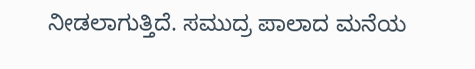ನೀಡಲಾಗುತ್ತಿದೆ. ಸಮುದ್ರ ಪಾಲಾದ ಮನೆಯ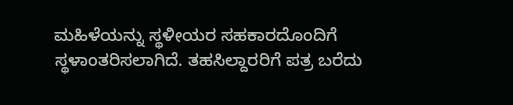ಮಹಿಳೆಯನ್ನು ಸ್ಥಳೀಯರ ಸಹಕಾರದೊಂದಿಗೆ ಸ್ಥಳಾಂತರಿಸಲಾಗಿದೆ. ತಹಸಿಲ್ದಾರರಿಗೆ ಪತ್ರ ಬರೆದು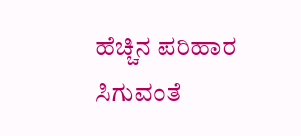ಹೆಚ್ಚಿನ ಪರಿಹಾರ ಸಿಗುವಂತೆ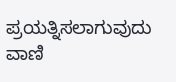ಪ್ರಯತ್ನಿಸಲಾಗುವುದು
ವಾಣಿ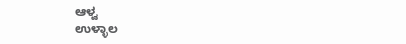ಆಳ್ವ
ಉಳ್ಳಾಲ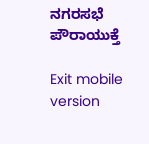ನಗರಸಭೆ ಪೌರಾಯುಕ್ತೆ

Exit mobile version